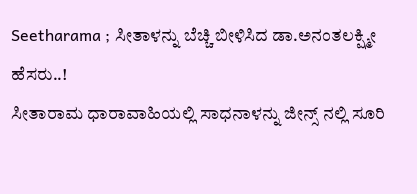Seetharama ; ಸೀತಾಳನ್ನು ಬೆಚ್ಚಿ ಬೀಳಿಸಿದ ಡಾ.ಅನಂತಲಕ್ಷ್ಮೀ ಹೆಸರು..!
ಸೀತಾರಾಮ ಧಾರಾವಾಹಿಯಲ್ಲಿ ಸಾಧನಾಳನ್ನು ಜೀನ್ಸ್ ನಲ್ಲಿ ಸೂರಿ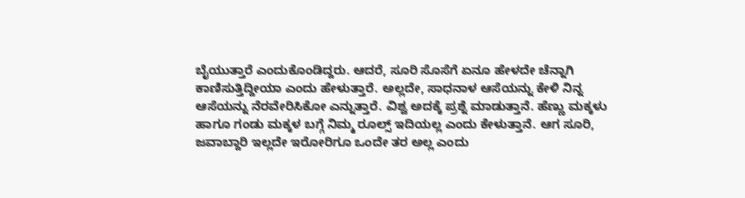ಬೈಯುತ್ತಾರೆ ಎಂದುಕೊಂಡಿದ್ದರು. ಆದರೆ, ಸೂರಿ ಸೊಸೆಗೆ ಏನೂ ಹೇಳದೇ ಚೆನ್ನಾಗಿ ಕಾಣಿಸುತ್ತಿದ್ದೀಯಾ ಎಂದು ಹೇಳುತ್ತಾರೆ. ಅಲ್ಲದೇ, ಸಾಧನಾಳ ಆಸೆಯನ್ನು ಕೇಳಿ ನಿನ್ನ ಆಸೆಯನ್ನು ನೆರವೇರಿಸಿಕೋ ಎನ್ನುತ್ತಾರೆ. ವಿಶ್ವ ಅದಕ್ಕೆ ಪ್ರಶ್ನೆ ಮಾಡುತ್ತಾನೆ. ಹೆಣ್ಣು ಮಕ್ಕಳು ಹಾಗೂ ಗಂಡು ಮಕ್ಕಳ ಬಗ್ಗೆ ನಿಮ್ಮ ರೂಲ್ಸ್ ಇದಿಯಲ್ಲ ಎಂದು ಕೇಳುತ್ತಾನೆ. ಆಗ ಸೂರಿ, ಜವಾಬ್ದಾರಿ ಇಲ್ಲದೇ ಇರೋರಿಗೂ ಒಂದೇ ತರ ಅಲ್ಲ ಎಂದು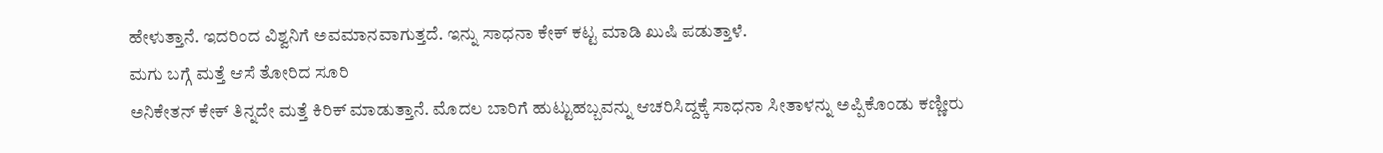ಹೇಳುತ್ತಾನೆ. ಇದರಿಂದ ವಿಶ್ವನಿಗೆ ಅವಮಾನವಾಗುತ್ತದೆ. ಇನ್ನು ಸಾಧನಾ ಕೇಕ್ ಕಟ್ಟ ಮಾಡಿ ಖುಷಿ ಪಡುತ್ತಾಳೆ.
ಮಗು ಬಗ್ಗೆ ಮತ್ತೆ ಆಸೆ ತೋರಿದ ಸೂರಿ
ಅನಿಕೇತನ್ ಕೇಕ್ ತಿನ್ನದೇ ಮತ್ತೆ ಕಿರಿಕ್ ಮಾಡುತ್ತಾನೆ. ಮೊದಲ ಬಾರಿಗೆ ಹುಟ್ಟುಹಬ್ಬವನ್ನು ಆಚರಿಸಿದ್ದಕ್ಕೆ ಸಾಧನಾ ಸೀತಾಳನ್ನು ಅಪ್ಪಿಕೊಂಡು ಕಣ್ಣೀರು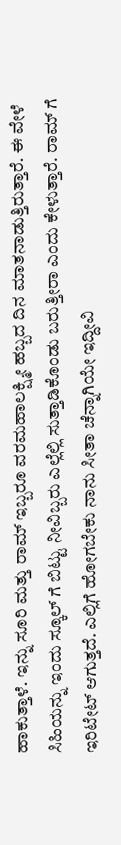ಹಾಕುತ್ತಾಳೆ. ಇನ್ನು ಸೂರಿ ಮತ್ತು ರಾಮ್ ಇಬ್ಬರೂ ವರಮಹಾಲಕ್ಷ್ಮೀ ಹಬ್ಬದ ದಿನ ಮಾತನಾಡುತ್ತಿರುತ್ತಾರೆ. ಈ ವೇಳೆ ಸಿಹಿಯನ್ನು ಇಂದು ಸ್ಕೂಲ್ ಗೆ ಬಿಟ್ಟು ನೀವಿಬ್ಬರು ಎಲ್ಲೆಲ್ಲಿ ಸುತ್ತಾಡಿಕೊಂಡು ಬರುತ್ತೀರಾ ಎಂದು ಕೇಳುತ್ತಾರೆ. ರಾಮ್ ಗೆ ಇರಿಟೇಟ್ ಆಗುತ್ತದೆ. ಎಲ್ಲಿಗೆ ಹೋಗಬೇಕು ನಾನು ಸೀತಾ ಚೆನ್ನಾಗಿಯೇ ಇದ್ದೀವಿ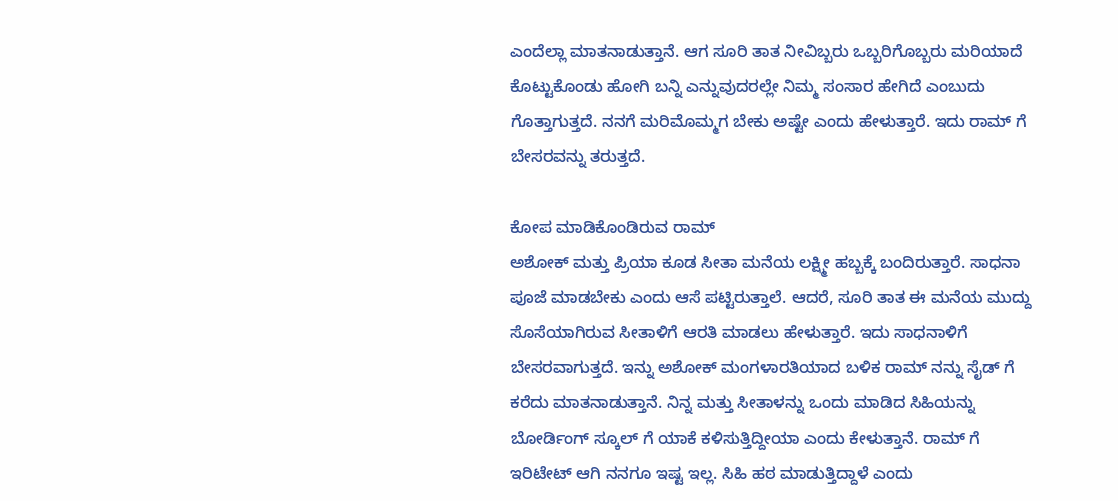ಎಂದೆಲ್ಲಾ ಮಾತನಾಡುತ್ತಾನೆ. ಆಗ ಸೂರಿ ತಾತ ನೀವಿಬ್ಬರು ಒಬ್ಬರಿಗೊಬ್ಬರು ಮರಿಯಾದೆ ಕೊಟ್ಟುಕೊಂಡು ಹೋಗಿ ಬನ್ನಿ ಎನ್ನುವುದರಲ್ಲೇ ನಿಮ್ಮ ಸಂಸಾರ ಹೇಗಿದೆ ಎಂಬುದು ಗೊತ್ತಾಗುತ್ತದೆ. ನನಗೆ ಮರಿಮೊಮ್ಮಗ ಬೇಕು ಅಷ್ಟೇ ಎಂದು ಹೇಳುತ್ತಾರೆ. ಇದು ರಾಮ್ ಗೆ ಬೇಸರವನ್ನು ತರುತ್ತದೆ.

ಕೋಪ ಮಾಡಿಕೊಂಡಿರುವ ರಾಮ್
ಅಶೋಕ್ ಮತ್ತು ಪ್ರಿಯಾ ಕೂಡ ಸೀತಾ ಮನೆಯ ಲಕ್ಷ್ಮೀ ಹಬ್ಬಕ್ಕೆ ಬಂದಿರುತ್ತಾರೆ. ಸಾಧನಾ ಪೂಜೆ ಮಾಡಬೇಕು ಎಂದು ಆಸೆ ಪಟ್ಟಿರುತ್ತಾಲೆ. ಆದರೆ, ಸೂರಿ ತಾತ ಈ ಮನೆಯ ಮುದ್ದು ಸೊಸೆಯಾಗಿರುವ ಸೀತಾಳಿಗೆ ಆರತಿ ಮಾಡಲು ಹೇಳುತ್ತಾರೆ. ಇದು ಸಾಧನಾಳಿಗೆ ಬೇಸರವಾಗುತ್ತದೆ. ಇನ್ನು ಅಶೋಕ್ ಮಂಗಳಾರತಿಯಾದ ಬಳಿಕ ರಾಮ್ ನನ್ನು ಸೈಡ್ ಗೆ ಕರೆದು ಮಾತನಾಡುತ್ತಾನೆ. ನಿನ್ನ ಮತ್ತು ಸೀತಾಳನ್ನು ಒಂದು ಮಾಡಿದ ಸಿಹಿಯನ್ನು ಬೋರ್ಡಿಂಗ್ ಸ್ಕೂಲ್ ಗೆ ಯಾಕೆ ಕಳಿಸುತ್ತಿದ್ದೀಯಾ ಎಂದು ಕೇಳುತ್ತಾನೆ. ರಾಮ್ ಗೆ ಇರಿಟೇಟ್ ಆಗಿ ನನಗೂ ಇಷ್ಟ ಇಲ್ಲ. ಸಿಹಿ ಹಠ ಮಾಡುತ್ತಿದ್ದಾಳೆ ಎಂದು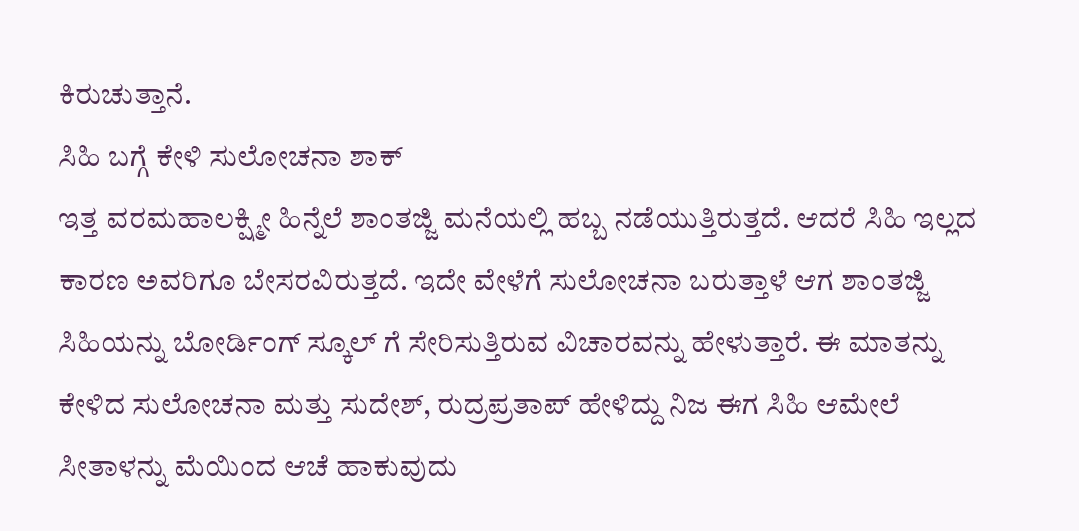ಕಿರುಚುತ್ತಾನೆ.
ಸಿಹಿ ಬಗ್ಗೆ ಕೇಳಿ ಸುಲೋಚನಾ ಶಾಕ್
ಇತ್ತ ವರಮಹಾಲಕ್ಷ್ಮೀ ಹಿನ್ನೆಲೆ ಶಾಂತಜ್ಜಿ ಮನೆಯಲ್ಲಿ ಹಬ್ಬ ನಡೆಯುತ್ತಿರುತ್ತದೆ. ಆದರೆ ಸಿಹಿ ಇಲ್ಲದ ಕಾರಣ ಅವರಿಗೂ ಬೇಸರವಿರುತ್ತದೆ. ಇದೇ ವೇಳೆಗೆ ಸುಲೋಚನಾ ಬರುತ್ತಾಳೆ ಆಗ ಶಾಂತಜ್ಜಿ ಸಿಹಿಯನ್ನು ಬೋರ್ಡಿಂಗ್ ಸ್ಕೂಲ್ ಗೆ ಸೇರಿಸುತ್ತಿರುವ ವಿಚಾರವನ್ನು ಹೇಳುತ್ತಾರೆ. ಈ ಮಾತನ್ನು ಕೇಳಿದ ಸುಲೋಚನಾ ಮತ್ತು ಸುದೇಶ್, ರುದ್ರಪ್ರತಾಪ್ ಹೇಳಿದ್ದು ನಿಜ ಈಗ ಸಿಹಿ ಆಮೇಲೆ ಸೀತಾಳನ್ನು ಮೆಯಿಂದ ಆಚೆ ಹಾಕುವುದು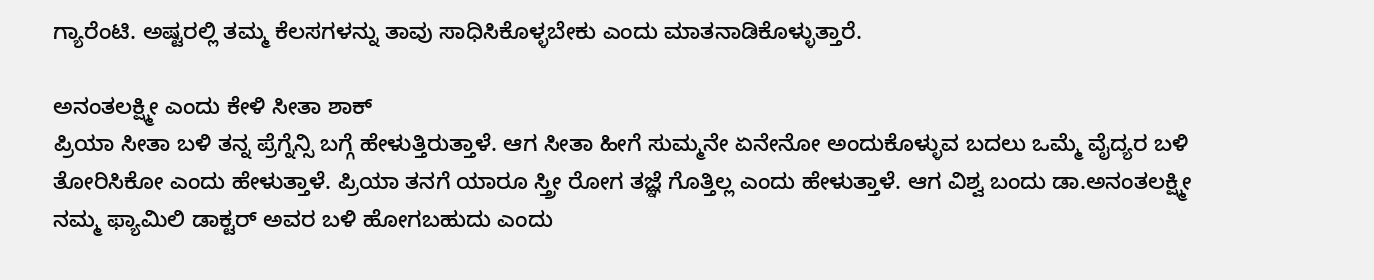ಗ್ಯಾರೆಂಟಿ. ಅಷ್ಟರಲ್ಲಿ ತಮ್ಮ ಕೆಲಸಗಳನ್ನು ತಾವು ಸಾಧಿಸಿಕೊಳ್ಳಬೇಕು ಎಂದು ಮಾತನಾಡಿಕೊಳ್ಳುತ್ತಾರೆ.

ಅನಂತಲಕ್ಷ್ಮೀ ಎಂದು ಕೇಳಿ ಸೀತಾ ಶಾಕ್
ಪ್ರಿಯಾ ಸೀತಾ ಬಳಿ ತನ್ನ ಪ್ರೆಗ್ನೆನ್ಸಿ ಬಗ್ಗೆ ಹೇಳುತ್ತಿರುತ್ತಾಳೆ. ಆಗ ಸೀತಾ ಹೀಗೆ ಸುಮ್ಮನೇ ಏನೇನೋ ಅಂದುಕೊಳ್ಳುವ ಬದಲು ಒಮ್ಮೆ ವೈದ್ಯರ ಬಳಿ ತೋರಿಸಿಕೋ ಎಂದು ಹೇಳುತ್ತಾಳೆ. ಪ್ರಿಯಾ ತನಗೆ ಯಾರೂ ಸ್ತ್ರೀ ರೋಗ ತಜ್ಞೆ ಗೊತ್ತಿಲ್ಲ ಎಂದು ಹೇಳುತ್ತಾಳೆ. ಆಗ ವಿಶ್ವ ಬಂದು ಡಾ.ಅನಂತಲಕ್ಷ್ಮೀ ನಮ್ಮ ಫ್ಯಾಮಿಲಿ ಡಾಕ್ಟರ್ ಅವರ ಬಳಿ ಹೋಗಬಹುದು ಎಂದು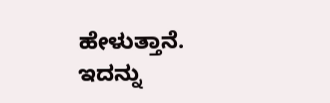ಹೇಳುತ್ತಾನೆ. ಇದನ್ನು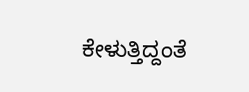ಕೇಳುತ್ತಿದ್ದಂತೆ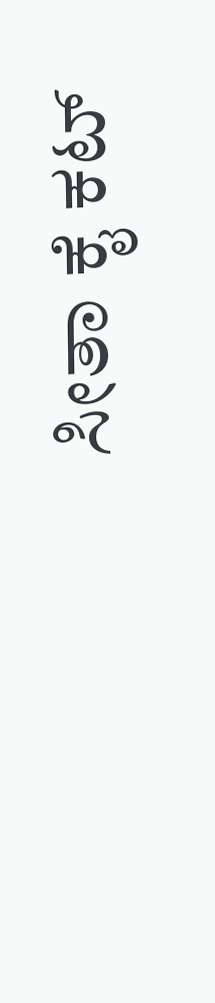ಸೀತಾ ಕೈ ಕಟ್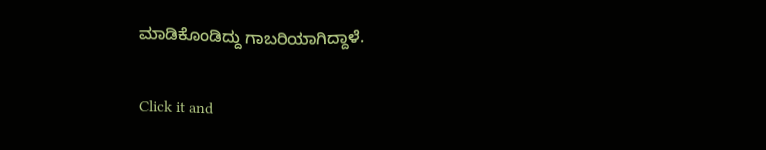ಮಾಡಿಕೊಂಡಿದ್ದು ಗಾಬರಿಯಾಗಿದ್ದಾಳೆ.


Click it and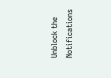Unblock the Notifications